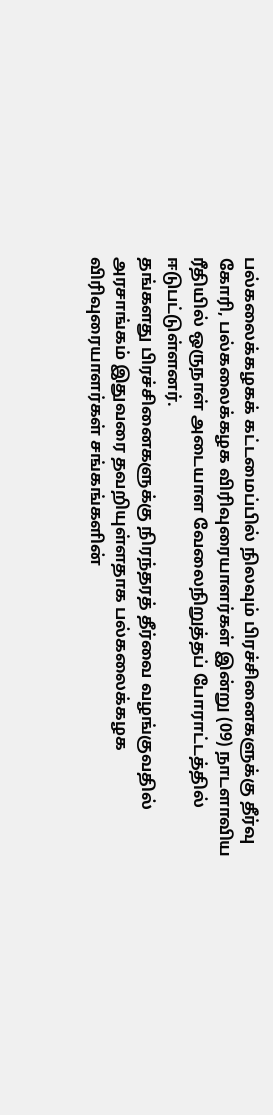பல்கலைக்கழகக் கட்டமைப்பில் நிலவும் பிரச்சினைகளுக்கு தீர்வு கோரி, பல்கலைக்கழக விரிவுரையாளர்கள் இன்று (09) நாடளாவிய ரீதியில் ஒருநாள் அடையாள வேலைநிறுத்தப் போராட்டத்தில் ஈடுபட்டுள்ளனர்.
தங்களது பிரச்சினைகளுக்கு நிரந்தரத் தீர்வை வழங்குவதில் அரசாங்கம் இதுவரை தவறியுள்ளதாக பல்கலைக்கழக விரிவுரையாளர்கள் சங்கங்களின்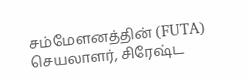சம்மேளனத்தின் (FUTA) செயலாளர், சிரேஷ்ட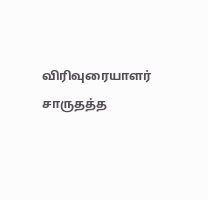விரிவுரையாளர் சாருதத்த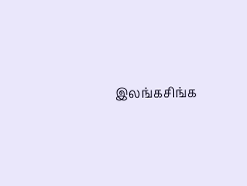இலங்கசிங்க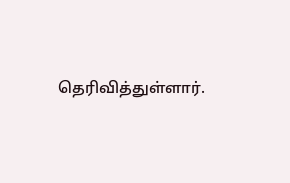தெரிவித்துள்ளார்.